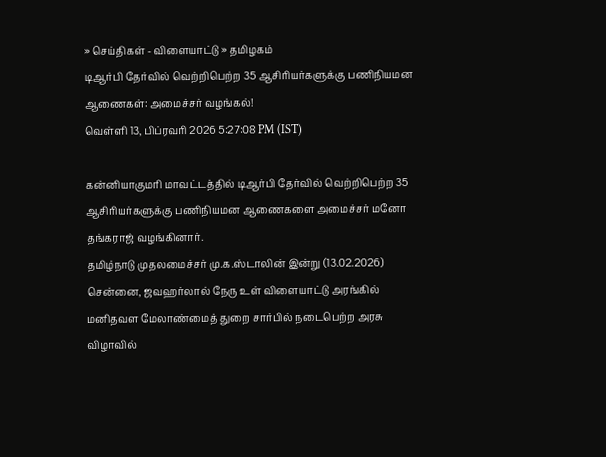» செய்திகள் - விளையாட்டு » தமிழகம்
டிஆர்பி தேர்வில் வெற்றிபெற்ற 35 ஆசிரியர்களுக்கு பணிநியமன ஆணைகள்: அமைச்சர் வழங்கல்!
வெள்ளி 13, பிப்ரவரி 2026 5:27:08 PM (IST)

கன்னியாகுமரி மாவட்டத்தில் டிஆர்பி தேர்வில் வெற்றிபெற்ற 35 ஆசிரியர்களுக்கு பணிநியமன ஆணைகளை அமைச்சர் மனோ தங்கராஜ் வழங்கினார்.
தமிழ்நாடு முதலமைச்சர் மு.க.ஸ்டாலின் இன்று (13.02.2026) சென்னை, ஜவஹர்லால் நேரு உள் விளையாட்டு அரங்கில் மனிதவள மேலாண்மைத் துறை சார்பில் நடைபெற்ற அரசு விழாவில்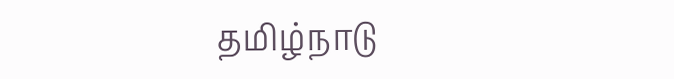தமிழ்நாடு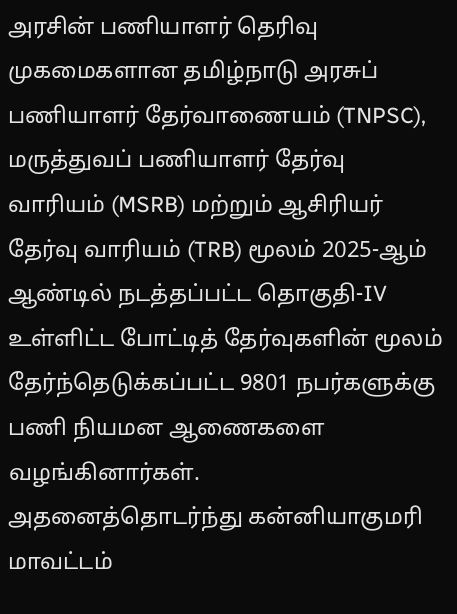அரசின் பணியாளர் தெரிவு முகமைகளான தமிழ்நாடு அரசுப் பணியாளர் தேர்வாணையம் (TNPSC), மருத்துவப் பணியாளர் தேர்வு வாரியம் (MSRB) மற்றும் ஆசிரியர் தேர்வு வாரியம் (TRB) மூலம் 2025-ஆம் ஆண்டில் நடத்தப்பட்ட தொகுதி-IV உள்ளிட்ட போட்டித் தேர்வுகளின் மூலம் தேர்ந்தெடுக்கப்பட்ட 9801 நபர்களுக்கு பணி நியமன ஆணைகளை வழங்கினார்கள்.
அதனைத்தொடர்ந்து கன்னியாகுமரி மாவட்டம்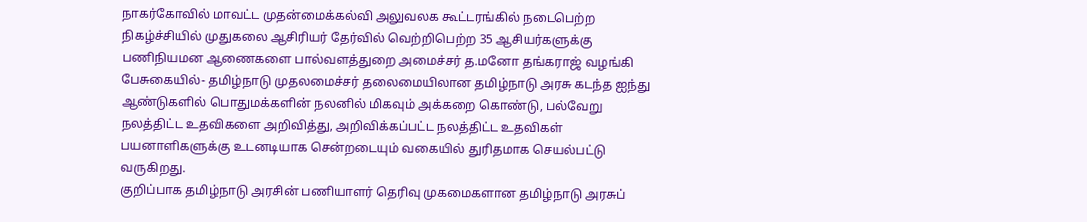நாகர்கோவில் மாவட்ட முதன்மைக்கல்வி அலுவலக கூட்டரங்கில் நடைபெற்ற நிகழ்ச்சியில் முதுகலை ஆசிரியர் தேர்வில் வெற்றிபெற்ற 35 ஆசியர்களுக்கு பணிநியமன ஆணைகளை பால்வளத்துறை அமைச்சர் த.மனோ தங்கராஜ் வழங்கி பேசுகையில்- தமிழ்நாடு முதலமைச்சர் தலைமையிலான தமிழ்நாடு அரசு கடந்த ஐந்து ஆண்டுகளில் பொதுமக்களின் நலனில் மிகவும் அக்கறை கொண்டு, பல்வேறு நலத்திட்ட உதவிகளை அறிவித்து, அறிவிக்கப்பட்ட நலத்திட்ட உதவிகள் பயனாளிகளுக்கு உடனடியாக சென்றடையும் வகையில் துரிதமாக செயல்பட்டு வருகிறது.
குறிப்பாக தமிழ்நாடு அரசின் பணியாளர் தெரிவு முகமைகளான தமிழ்நாடு அரசுப்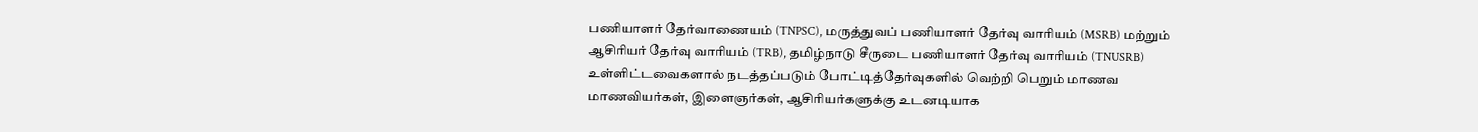பணியாளர் தேர்வாணையம் (TNPSC), மருத்துவப் பணியாளர் தேர்வு வாரியம் (MSRB) மற்றும் ஆசிரியர் தேர்வு வாரியம் (TRB), தமிழ்நாடு சீருடை பணியாளர் தேர்வு வாரியம் (TNUSRB) உள்ளிட்டவைகளால் நடத்தப்படும் போட்டித்தேர்வுகளில் வெற்றி பெறும் மாணவ மாணவியர்கள், இளைஞர்கள், ஆசிரியர்களுக்கு உடனடியாக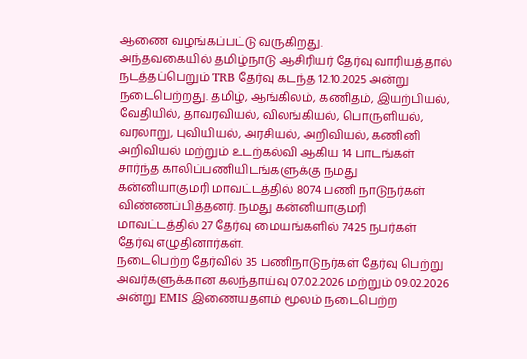ஆணை வழங்கப்பட்டு வருகிறது.
அந்தவகையில் தமிழ்நாடு ஆசிரியர் தேர்வு வாரியத்தால் நடத்தப்பெறும் TRB தேர்வு கடந்த 12.10.2025 அன்று நடைபெற்றது. தமிழ், ஆங்கிலம், கணிதம், இயற்பியல், வேதியில், தாவரவியல், விலங்கியல், பொருளியல், வரலாறு, புவியியல், அரசியல், அறிவியல், கணினி அறிவியல் மற்றும் உடற்கல்வி ஆகிய 14 பாடங்கள் சார்ந்த காலிப்பணியிடங்களுக்கு நமது கன்னியாகுமரி மாவட்டத்தில் 8074 பணி நாடுநர்கள் விண்ணப்பித்தனர். நமது கன்னியாகுமரி மாவட்டத்தில் 27 தேர்வு மையங்களில் 7425 நபர்கள் தேர்வு எழுதினார்கள்.
நடைபெற்ற தேர்வில் 35 பணிநாடுநர்கள் தேர்வு பெற்று அவர்களுக்கான கலந்தாய்வு 07.02.2026 மற்றும் 09.02.2026 அன்று EMIS இணையதளம் மூலம் நடைபெற்ற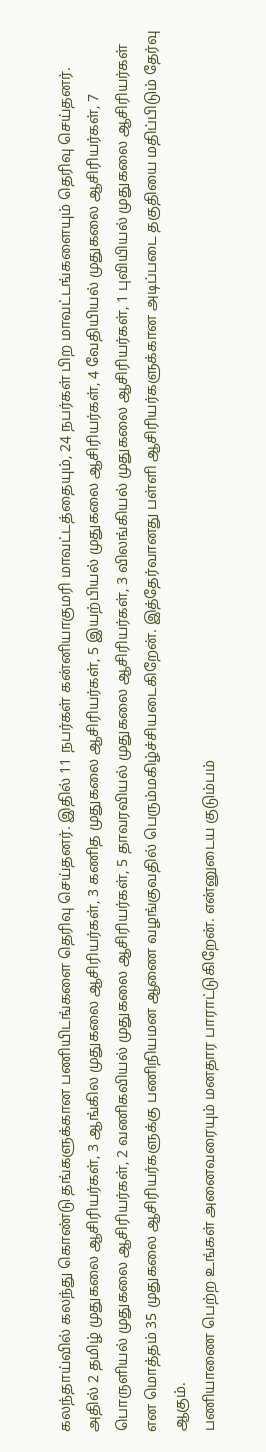கலந்தாய்வில் கலந்து கொண்டு தங்களுக்கான பணியிடங்களை தெரிவு செய்தனர். இதில் 11 நபர்கள் கன்னியாகுமரி மாவட்டத்தையும், 24 நபர்கள் பிற மாவட்டங்களையும் தெரிவு செய்தனர்.
அதில் 2 தமிழ் முதுகலை ஆசிரியர்கள், 3 ஆங்கில முதுகலை ஆசிரியர்கள், 3 கணித முதுகலை ஆசிரியர்கள், 5 இயற்பியல் முதுகலை ஆசிரியர்கள், 4 வேதியியல் முதுகலை ஆசிரியர்கள், 7 பொருளியல் முதுகலை ஆசிரியர்கள், 2 வணிகவியல் முதுகலை ஆசிரியர்கள், 5 தாவரவியல் முதுகலை ஆசிரியர்கள், 3 விலங்கியல் முதுகலை ஆசிரியர்கள், 1 புவியியல் முதுகலை ஆசிரியர்கள் என மொத்தம் 35 முதுகலை ஆசிரியர்களுக்கு பணிநியமன ஆணை வழங்குவதில் பெரும்மகிழ்ச்சியடைகிறேன். இத்தேர்வானது பள்ளி ஆசிரியர்களுக்கான அடிப்படை தகுதியை மதிப்பிடும் தேர்வு ஆகும்.
பணியாணை பெற்ற உங்கள் அனைவரையும் மனதார பாராட்டுகிறேன். என்னுடைய குடும்பம்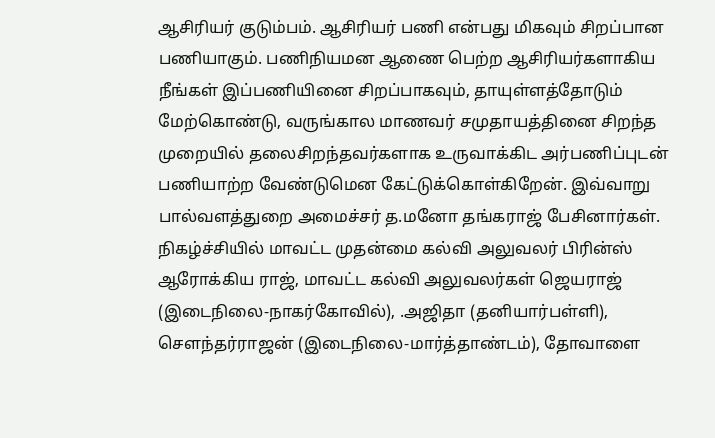ஆசிரியர் குடும்பம். ஆசிரியர் பணி என்பது மிகவும் சிறப்பான பணியாகும். பணிநியமன ஆணை பெற்ற ஆசிரியர்களாகிய நீங்கள் இப்பணியினை சிறப்பாகவும், தாயுள்ளத்தோடும் மேற்கொண்டு, வருங்கால மாணவர் சமுதாயத்தினை சிறந்த முறையில் தலைசிறந்தவர்களாக உருவாக்கிட அர்பணிப்புடன் பணியாற்ற வேண்டுமென கேட்டுக்கொள்கிறேன். இவ்வாறு பால்வளத்துறை அமைச்சர் த.மனோ தங்கராஜ் பேசினார்கள்.
நிகழ்ச்சியில் மாவட்ட முதன்மை கல்வி அலுவலர் பிரின்ஸ் ஆரோக்கிய ராஜ், மாவட்ட கல்வி அலுவலர்கள் ஜெயராஜ் (இடைநிலை-நாகர்கோவில்), .அஜிதா (தனியார்பள்ளி), சௌந்தர்ராஜன் (இடைநிலை-மார்த்தாண்டம்), தோவாளை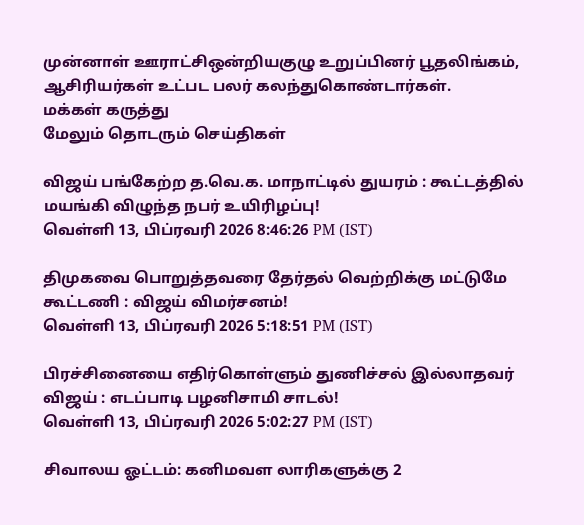முன்னாள் ஊராட்சிஒன்றியகுழு உறுப்பினர் பூதலிங்கம், ஆசிரியர்கள் உட்பட பலர் கலந்துகொண்டார்கள்.
மக்கள் கருத்து
மேலும் தொடரும் செய்திகள்

விஜய் பங்கேற்ற த.வெ.க. மாநாட்டில் துயரம் : கூட்டத்தில் மயங்கி விழுந்த நபர் உயிரிழப்பு!
வெள்ளி 13, பிப்ரவரி 2026 8:46:26 PM (IST)

திமுகவை பொறுத்தவரை தேர்தல் வெற்றிக்கு மட்டுமே கூட்டணி : விஜய் விமர்சனம்!
வெள்ளி 13, பிப்ரவரி 2026 5:18:51 PM (IST)

பிரச்சினையை எதிர்கொள்ளும் துணிச்சல் இல்லாதவர் விஜய் : எடப்பாடி பழனிசாமி சாடல்!
வெள்ளி 13, பிப்ரவரி 2026 5:02:27 PM (IST)

சிவாலய ஓட்டம்: கனிமவள லாரிகளுக்கு 2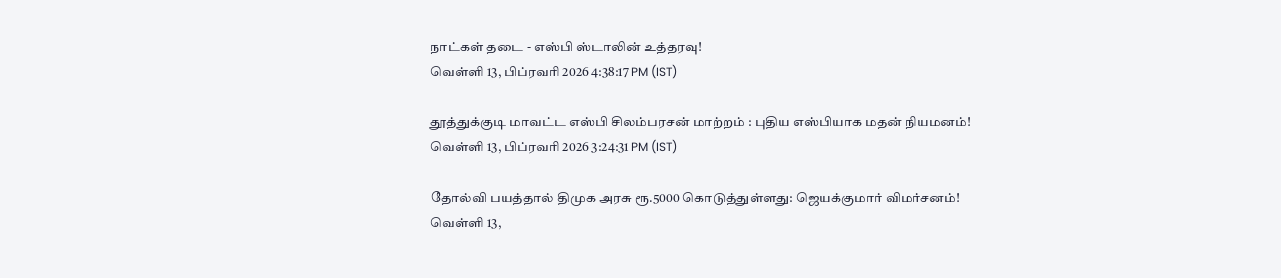நாட்கள் தடை - எஸ்பி ஸ்டாலின் உத்தரவு!
வெள்ளி 13, பிப்ரவரி 2026 4:38:17 PM (IST)

தூத்துக்குடி மாவட்ட எஸ்பி சிலம்பரசன் மாற்றம் : புதிய எஸ்பியாக மதன் நியமனம்!
வெள்ளி 13, பிப்ரவரி 2026 3:24:31 PM (IST)

தோல்வி பயத்தால் திமுக அரசு ரூ.5000 கொடுத்துள்ளது: ஜெயக்குமார் விமர்சனம்!
வெள்ளி 13,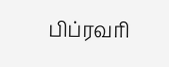பிப்ரவரி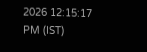2026 12:15:17 PM (IST)